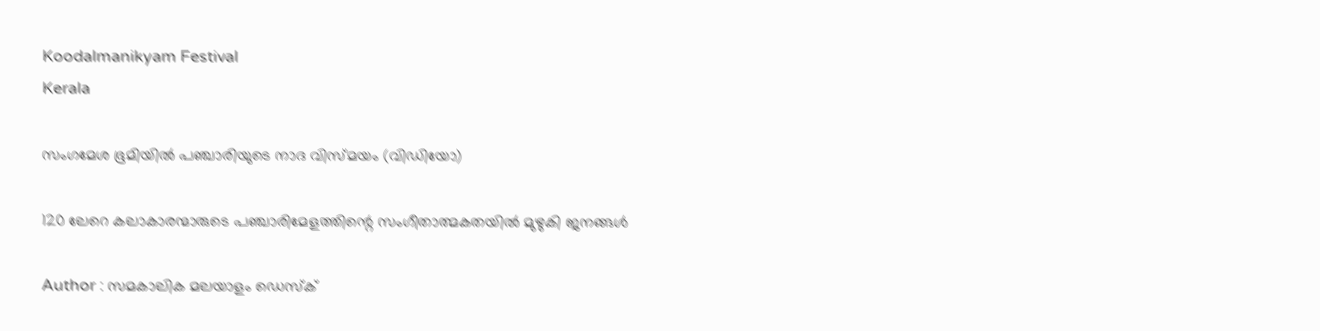Koodalmanikyam Festival
Kerala

സംഗമേശ ഭൂമിയിൽ പഞ്ചാരിയുടെ നാദ വിസ്മയം (വിഡിയോ)

120 ലേറെ കലാകാരന്മാരുടെ പഞ്ചാരിമേളത്തിന്റെ സംഗീതാത്മകതയില്‍ മുഴുകി ജനങ്ങള്‍

Author : സമകാലിക മലയാളം ഡെസ്ക്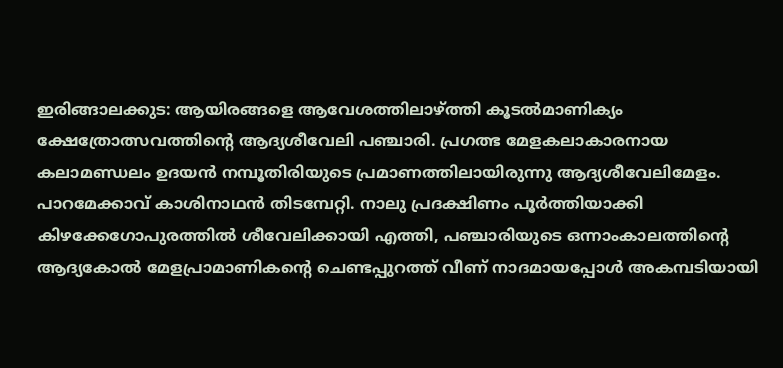ഇരിങ്ങാലക്കുട: ആയിരങ്ങളെ ആവേശത്തിലാഴ്ത്തി കൂടല്‍മാണിക്യം ക്ഷേത്രോത്സവത്തിന്റെ ആദ്യശീവേലി പഞ്ചാരി. പ്രഗത്ഭ മേളകലാകാരനായ കലാമണ്ഡലം ഉദയന്‍ നമ്പൂതിരിയുടെ പ്രമാണത്തിലായിരുന്നു ആദ്യശീവേലിമേളം. പാറമേക്കാവ് കാശിനാഥന്‍ തിടമ്പേറ്റി. നാലു പ്രദക്ഷിണം പൂര്‍ത്തിയാക്കി കിഴക്കേഗോപുരത്തില്‍ ശീവേലിക്കായി എത്തി, പഞ്ചാരിയുടെ ഒന്നാംകാലത്തിന്റെ ആദ്യകോല്‍ മേളപ്രാമാണികന്റെ ചെണ്ടപ്പുറത്ത് വീണ് നാദമായപ്പോള്‍ അകമ്പടിയായി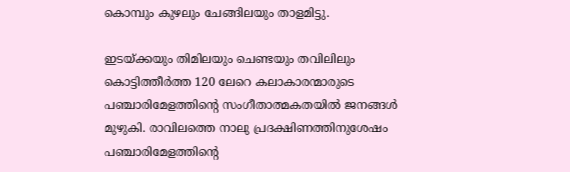കൊമ്പും കുഴലും ചേങ്ങിലയും താളമിട്ടു.

ഇടയ്ക്കയും തിമിലയും ചെണ്ടയും തവിലിലും കൊട്ടിത്തീര്‍ത്ത 120 ലേറെ കലാകാരന്മാരുടെ പഞ്ചാരിമേളത്തിന്റെ സംഗീതാത്മകതയില്‍ ജനങ്ങള്‍ മുഴുകി. രാവിലത്തെ നാലു പ്രദക്ഷിണത്തിനുശേഷം പഞ്ചാരിമേളത്തിന്റെ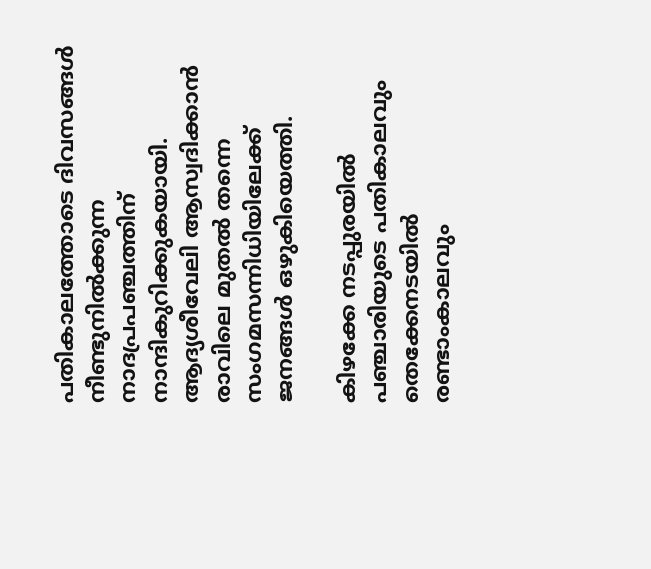പതികാലത്തോടെ ദിവസങ്ങള്‍ നീണ്ടുനില്‍ക്കുന്ന നാദപ്രപഞ്ചത്തിന് നാന്ദികുറിക്കുകയായി. ആദ്യശീവേലി ആസ്വദിക്കാന്‍ രാവിലെ മുതല്‍ തന്നെ സംഗമസന്നിധിയിലേക്ക് ജനങ്ങള്‍ ഒഴുകിയെത്തി.

കിഴക്കേ നടപ്പുരയില്‍ പഞ്ചാരിയുടെ പതികാലവും തെക്കേനടയില്‍ രണ്ടാംകാലവും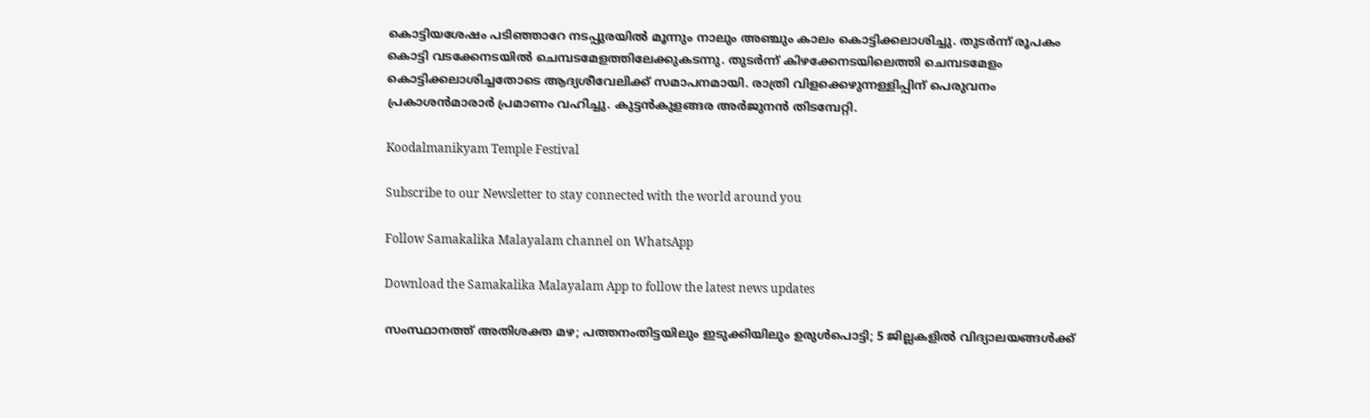കൊട്ടിയശേഷം പടിഞ്ഞാറേ നടപ്പുരയില്‍ മൂന്നും നാലും അഞ്ചും കാലം കൊട്ടിക്കലാശിച്ചു. തുടര്‍ന്ന് രൂപകം കൊട്ടി വടക്കേനടയില്‍ ചെമ്പടമേളത്തിലേക്കുകടന്നു. തുടര്‍ന്ന് കിഴക്കേനടയിലെത്തി ചെമ്പടമേളം കൊട്ടിക്കലാശിച്ചതോടെ ആദ്യശീവേലിക്ക് സമാപനമായി. രാത്രി വിളക്കെഴുന്നള്ളിപ്പിന് പെരുവനം പ്രകാശന്‍മാരാര്‍ പ്രമാണം വഹിച്ചു. കുട്ടന്‍കുളങ്ങര അര്‍ജുനന്‍ തിടമ്പേറ്റി.

Koodalmanikyam Temple Festival

Subscribe to our Newsletter to stay connected with the world around you

Follow Samakalika Malayalam channel on WhatsApp

Download the Samakalika Malayalam App to follow the latest news updates

സംസ്ഥാനത്ത് അതിശക്ത മഴ; പത്തനംതിട്ടയിലും ഇടുക്കിയിലും ഉരുള്‍പൊട്ടി; 5 ജില്ലകളില്‍ വിദ്യാലയങ്ങള്‍ക്ക്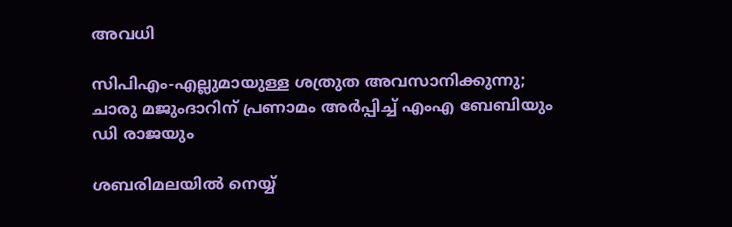അവധി

സിപിഎം-എല്ലുമായുള്ള ശത്രുത അവസാനിക്കുന്നു; ചാരു മജുംദാറിന് പ്രണാമം അര്‍പ്പിച്ച് എംഎ ബേബിയും ഡി രാജയും

ശബരിമലയിൽ നെയ്യ്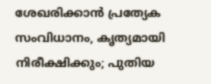ശേഖരിക്കാൻ പ്രത്യേക സംവിധാനം, കൃത്യമായി നിരീക്ഷിക്കും; പുതിയ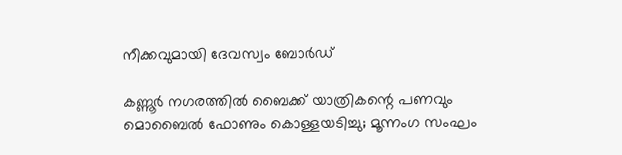നീക്കവുമായി ദേവസ്വം ബോർഡ്

കണ്ണൂർ നഗരത്തിൽ ബൈക്ക് യാത്രികന്റെ പണവും മൊബൈൽ ഫോണും കൊള്ളയടിച്ചു; മൂന്നംഗ സംഘം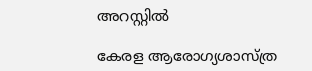അറസ്റ്റിൽ

കേരള ആരോഗ്യശാസ്ത്ര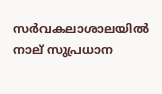സര്‍വകലാശാലയില്‍ നാല് സുപ്രധാന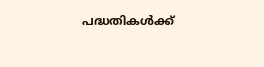പദ്ധതികള്‍ക്ക്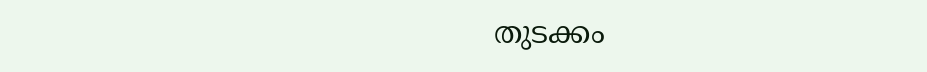തുടക്കം